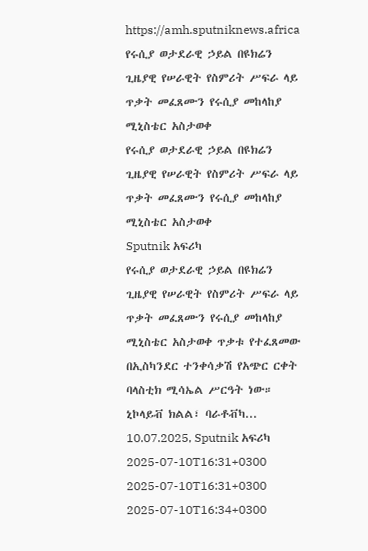https://amh.sputniknews.africa
የሩሲያ ወታደራዊ ኃይል በዩክሬን ጊዜያዊ የሠራዊት የስምሪት ሥፍራ ላይ ጥቃት መፈጸሙን የሩሲያ መከላከያ ሚኒስቴር አስታወቀ
የሩሲያ ወታደራዊ ኃይል በዩክሬን ጊዜያዊ የሠራዊት የስምሪት ሥፍራ ላይ ጥቃት መፈጸሙን የሩሲያ መከላከያ ሚኒስቴር አስታወቀ
Sputnik አፍሪካ
የሩሲያ ወታደራዊ ኃይል በዩክሬን ጊዜያዊ የሠራዊት የስምሪት ሥፍራ ላይ ጥቃት መፈጸሙን የሩሲያ መከላከያ ሚኒስቴር አስታወቀ ጥቃቱ የተፈጸመው በኢስካንደር ተንቀሳቃሽ የአጭር ርቀት ባላስቲክ ሚሳኤል ሥርዓት ነው። ኒኮላይቭ ክልል፣ ባራቶቭካ... 10.07.2025, Sputnik አፍሪካ
2025-07-10T16:31+0300
2025-07-10T16:31+0300
2025-07-10T16:34+0300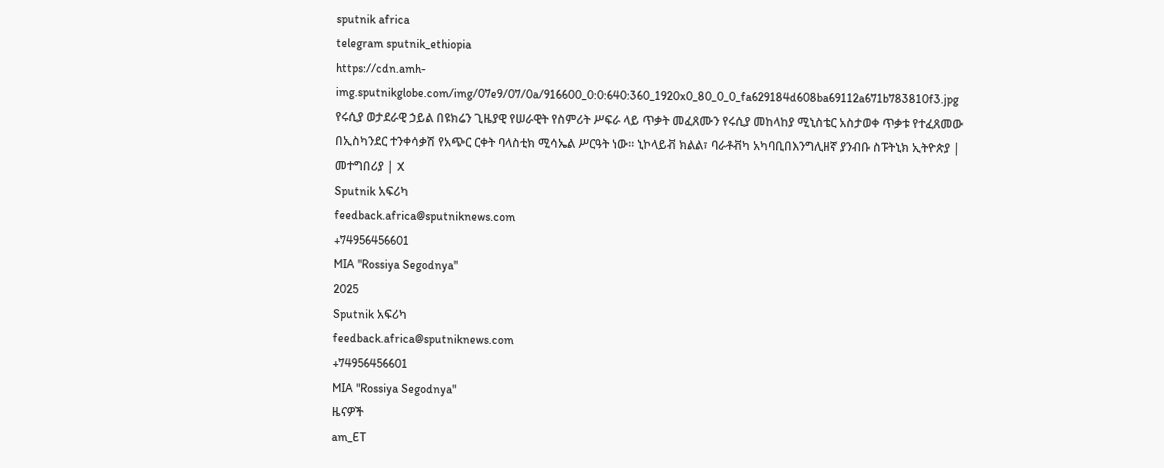sputnik africa
telegram sputnik_ethiopia
https://cdn.amh-img.sputnikglobe.com/img/07e9/07/0a/916600_0:0:640:360_1920x0_80_0_0_fa629184d608ba69112a671b783810f3.jpg
የሩሲያ ወታደራዊ ኃይል በዩክሬን ጊዜያዊ የሠራዊት የስምሪት ሥፍራ ላይ ጥቃት መፈጸሙን የሩሲያ መከላከያ ሚኒስቴር አስታወቀ ጥቃቱ የተፈጸመው በኢስካንደር ተንቀሳቃሽ የአጭር ርቀት ባላስቲክ ሚሳኤል ሥርዓት ነው። ኒኮላይቭ ክልል፣ ባራቶቭካ አካባቢበእንግሊዘኛ ያንብቡ ስፑትኒክ ኢትዮጵያ | መተግበሪያ | X
Sputnik አፍሪካ
feedback.africa@sputniknews.com
+74956456601
MIA "Rossiya Segodnya"
2025
Sputnik አፍሪካ
feedback.africa@sputniknews.com
+74956456601
MIA "Rossiya Segodnya"
ዜናዎች
am_ET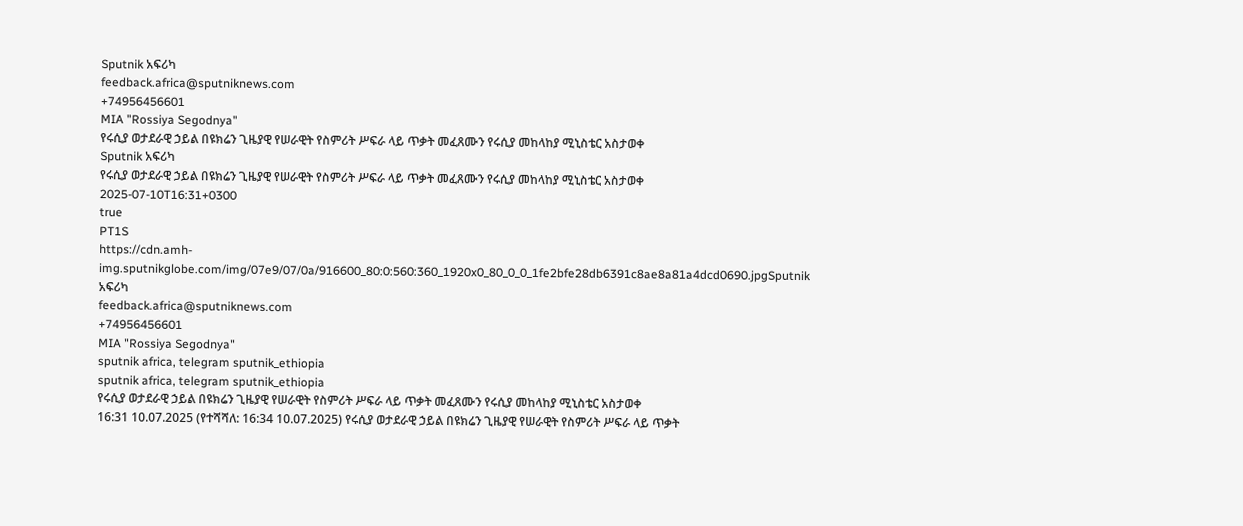Sputnik አፍሪካ
feedback.africa@sputniknews.com
+74956456601
MIA "Rossiya Segodnya"
የሩሲያ ወታደራዊ ኃይል በዩክሬን ጊዜያዊ የሠራዊት የስምሪት ሥፍራ ላይ ጥቃት መፈጸሙን የሩሲያ መከላከያ ሚኒስቴር አስታወቀ
Sputnik አፍሪካ
የሩሲያ ወታደራዊ ኃይል በዩክሬን ጊዜያዊ የሠራዊት የስምሪት ሥፍራ ላይ ጥቃት መፈጸሙን የሩሲያ መከላከያ ሚኒስቴር አስታወቀ
2025-07-10T16:31+0300
true
PT1S
https://cdn.amh-img.sputnikglobe.com/img/07e9/07/0a/916600_80:0:560:360_1920x0_80_0_0_1fe2bfe28db6391c8ae8a81a4dcd0690.jpgSputnik አፍሪካ
feedback.africa@sputniknews.com
+74956456601
MIA "Rossiya Segodnya"
sputnik africa, telegram sputnik_ethiopia
sputnik africa, telegram sputnik_ethiopia
የሩሲያ ወታደራዊ ኃይል በዩክሬን ጊዜያዊ የሠራዊት የስምሪት ሥፍራ ላይ ጥቃት መፈጸሙን የሩሲያ መከላከያ ሚኒስቴር አስታወቀ
16:31 10.07.2025 (የተሻሻለ: 16:34 10.07.2025) የሩሲያ ወታደራዊ ኃይል በዩክሬን ጊዜያዊ የሠራዊት የስምሪት ሥፍራ ላይ ጥቃት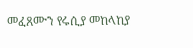መፈጸሙን የሩሲያ መከላከያ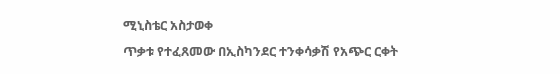ሚኒስቴር አስታወቀ
ጥቃቱ የተፈጸመው በኢስካንደር ተንቀሳቃሽ የአጭር ርቀት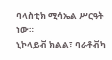ባላስቲክ ሚሳኤል ሥርዓት ነው።
ኒኮላይቭ ክልል፣ ባራቶቭካ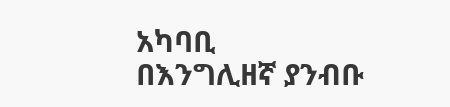አካባቢ
በእንግሊዘኛ ያንብቡ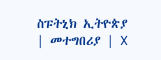ስፑትኒክ ኢትዮጵያ | መተግበሪያ | X